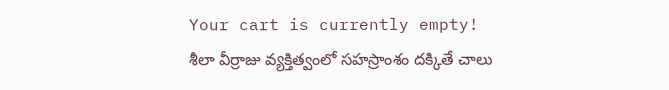Your cart is currently empty!
శీలా వీర్రాజు వ్యక్తిత్వంలో సహస్రాంశం దక్కితే చాలు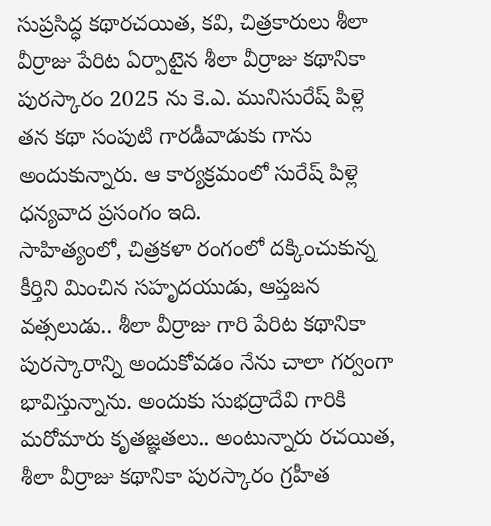సుప్రసిద్ధ కథారచయిత, కవి, చిత్రకారులు శీలా వీర్రాజు పేరిట ఏర్పాటైన శీలా వీర్రాజు కథానికా పురస్కారం 2025 ను కె.ఎ. మునిసురేష్ పిళ్లె తన కథా సంపుటి గారడీవాడుకు గాను అందుకున్నారు. ఆ కార్యక్రమంలో సురేష్ పిళ్లె ధన్యవాద ప్రసంగం ఇది.
సాహిత్యంలో, చిత్రకళా రంగంలో దక్కించుకున్న కీర్తిని మించిన సహృదయుడు, ఆప్తజన వత్సలుడు.. శీలా వీర్రాజు గారి పేరిట కథానికా పురస్కారాన్ని అందుకోవడం నేను చాలా గర్వంగా భావిస్తున్నాను. అందుకు సుభద్రాదేవి గారికి మరోమారు కృతజ్ఞతలు.. అంటున్నారు రచయిత, శీలా వీర్రాజు కథానికా పురస్కారం గ్రహీత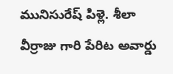మునిసురేష్ పిళ్లె. శీలా వీర్రాజు గారి పేరిట అవార్డు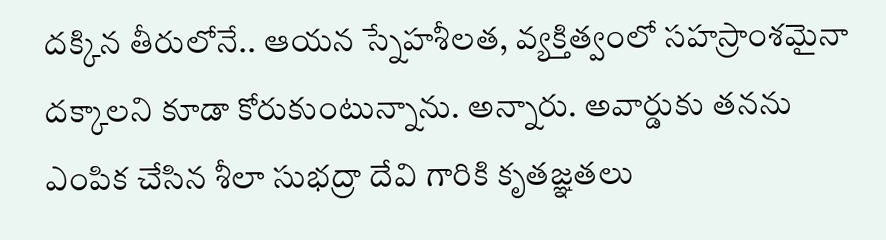దక్కిన తీరులోనే.. ఆయన స్నేహశీలత, వ్యక్తిత్వంలో సహస్రాంశమైనా దక్కాలని కూడా కోరుకుంటున్నాను. అన్నారు. అవార్డుకు తనను ఎంపిక చేసిన శీలా సుభద్రా దేవి గారికి కృతజ్ఞతలు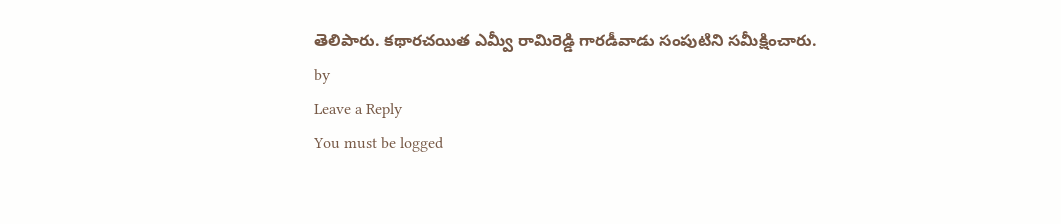తెలిపారు. కథారచయిత ఎమ్వీ రామిరెడ్డి గారడీవాడు సంపుటిని సమీక్షించారు.
by
Leave a Reply
You must be logged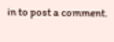in to post a comment.